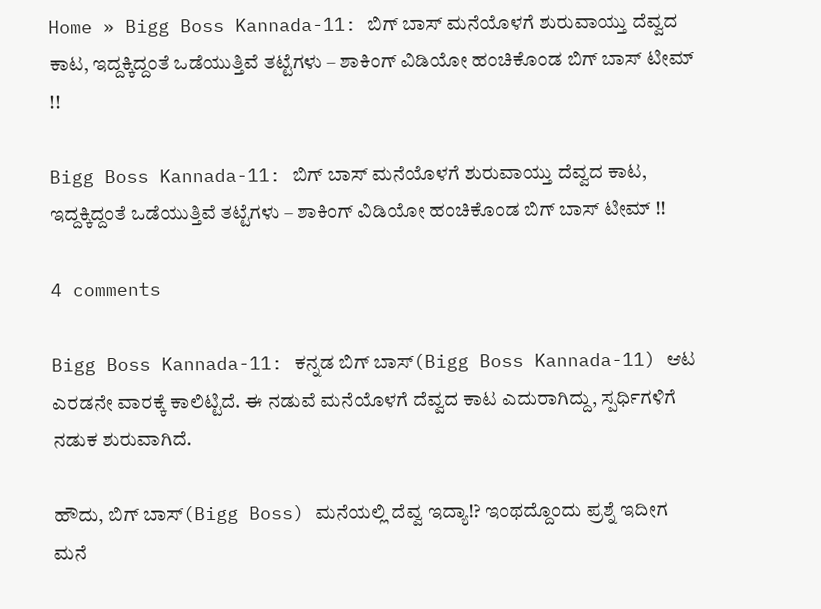Home » Bigg Boss Kannada-11: ಬಿಗ್ ಬಾಸ್ ಮನೆಯೊಳಗೆ ಶುರುವಾಯ್ತು ದೆವ್ವದ ಕಾಟ, ಇದ್ದಕ್ಕಿದ್ದಂತೆ ಒಡೆಯುತ್ತಿವೆ ತಟ್ಟೆಗಳು – ಶಾಕಿಂಗ್ ವಿಡಿಯೋ ಹಂಚಿಕೊಂಡ ಬಿಗ್ ಬಾಸ್ ಟೀಮ್ !!

Bigg Boss Kannada-11: ಬಿಗ್ ಬಾಸ್ ಮನೆಯೊಳಗೆ ಶುರುವಾಯ್ತು ದೆವ್ವದ ಕಾಟ, ಇದ್ದಕ್ಕಿದ್ದಂತೆ ಒಡೆಯುತ್ತಿವೆ ತಟ್ಟೆಗಳು – ಶಾಕಿಂಗ್ ವಿಡಿಯೋ ಹಂಚಿಕೊಂಡ ಬಿಗ್ ಬಾಸ್ ಟೀಮ್ !!

4 comments

Bigg Boss Kannada-11: ಕನ್ನಡ ಬಿಗ್‌ ಬಾಸ್(Bigg Boss Kannada-11) ಆಟ ಎರಡನೇ ವಾರಕ್ಕೆ ಕಾಲಿಟ್ಟಿದೆ. ಈ ನಡುವೆ ಮನೆಯೊಳಗೆ ದೆವ್ವದ ಕಾಟ ಎದುರಾಗಿದ್ದು, ಸ್ಪರ್ಧಿಗಳಿಗೆ ನಡುಕ ಶುರುವಾಗಿದೆ.

ಹೌದು, ಬಿಗ್‌ ಬಾಸ್‌(Bigg Boss) ಮನೆಯಲ್ಲಿ ದೆವ್ವ ಇದ್ಯಾ!? ಇಂಥದ್ದೊಂದು ಪ್ರಶ್ನೆ ಇದೀಗ ಮನೆ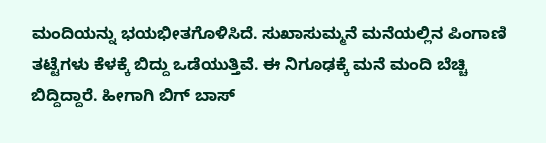ಮಂದಿಯನ್ನು ಭಯಭೀತಗೊಳಿಸಿದೆ. ಸುಖಾಸುಮ್ಮನೆ ಮನೆಯಲ್ಲಿನ ಪಿಂಗಾಣಿ ತಟ್ಟೆಗಳು ಕೆಳಕ್ಕೆ ಬಿದ್ದು ಒಡೆಯುತ್ತಿವೆ. ಈ ನಿಗೂಢಕ್ಕೆ ಮನೆ ಮಂದಿ ಬೆಚ್ಚಿ ಬಿದ್ದಿದ್ದಾರೆ. ಹೀಗಾಗಿ ಬಿಗ್‌ ಬಾಸ್‌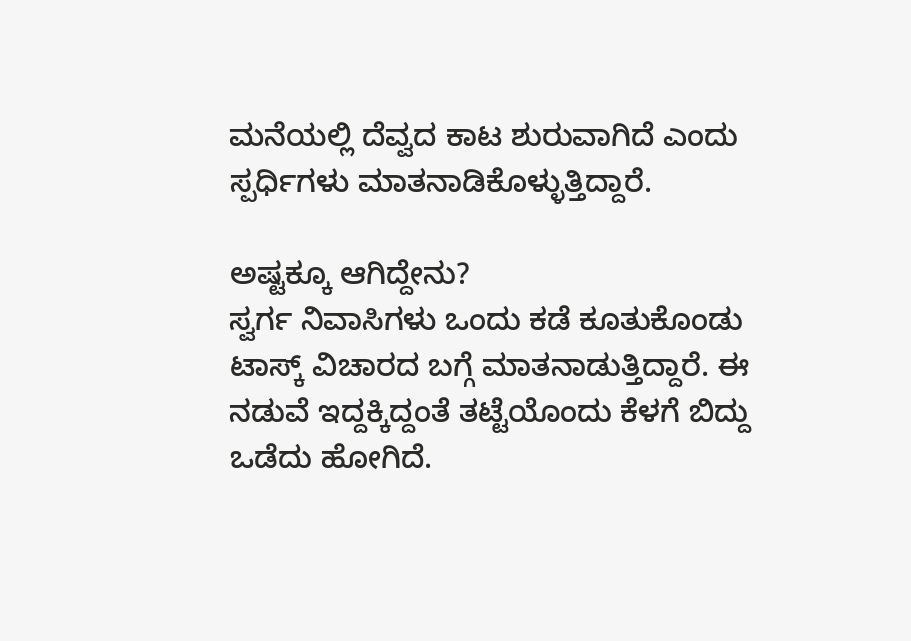ಮನೆಯಲ್ಲಿ ದೆವ್ವದ ಕಾಟ ಶುರುವಾಗಿದೆ ಎಂದು ಸ್ಪರ್ಧಿಗಳು ಮಾತನಾಡಿಕೊಳ್ಳುತ್ತಿದ್ದಾರೆ.

ಅಷ್ಟಕ್ಕೂ ಆಗಿದ್ದೇನು?
ಸ್ವರ್ಗ ನಿವಾಸಿಗಳು ಒಂದು ಕಡೆ ಕೂತುಕೊಂಡು ಟಾಸ್ಕ್‌ ವಿಚಾರದ ಬಗ್ಗೆ ಮಾತನಾಡುತ್ತಿದ್ದಾರೆ. ಈ ನಡುವೆ ಇದ್ದಕ್ಕಿದ್ದಂತೆ ತಟ್ಟೆಯೊಂದು ಕೆಳಗೆ ಬಿದ್ದು ಒಡೆದು ಹೋಗಿದೆ.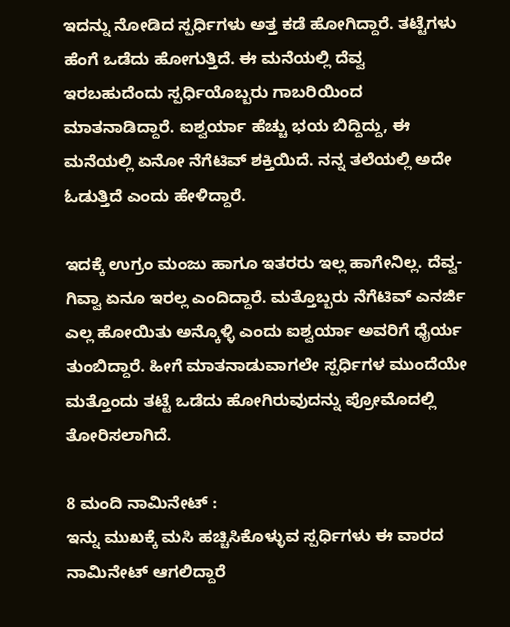ಇದನ್ನು ನೋಡಿದ ಸ್ಪರ್ಧಿಗಳು ಅತ್ತ ಕಡೆ ಹೋಗಿದ್ದಾರೆ. ತಟ್ಟೆಗಳು ಹೆಂಗೆ ಒಡೆದು ಹೋಗುತ್ತಿದೆ. ಈ ಮನೆಯಲ್ಲಿ ದೆವ್ವ ಇರಬಹುದೆಂದು ಸ್ಪರ್ಧಿಯೊಬ್ಬರು ಗಾಬರಿಯಿಂದ ಮಾತನಾಡಿದ್ದಾರೆ. ಐಶ್ವರ್ಯಾ ಹೆಚ್ಚು ಭಯ ಬಿದ್ದಿದ್ದು, ಈ ಮನೆಯಲ್ಲಿ ಏನೋ ನೆಗೆಟಿವ್‌ ಶಕ್ತಿಯಿದೆ. ನನ್ನ ತಲೆಯಲ್ಲಿ ಅದೇ ಓಡುತ್ತಿದೆ ಎಂದು ಹೇಳಿದ್ದಾರೆ.

ಇದಕ್ಕೆ ಉಗ್ರಂ ಮಂಜು ಹಾಗೂ ಇತರರು ಇಲ್ಲ ಹಾಗೇನಿಲ್ಲ. ದೆವ್ವ- ಗಿವ್ವಾ ಏನೂ ಇರಲ್ಲ ಎಂದಿದ್ದಾರೆ. ಮತ್ತೊಬ್ಬರು ನೆಗೆಟಿವ್‌ ಎನರ್ಜಿ ಎಲ್ಲ ಹೋಯಿತು ಅನ್ಕೊಳ್ಳಿ ಎಂದು ಐಶ್ವರ್ಯಾ ಅವರಿಗೆ ಧೈರ್ಯ ತುಂಬಿದ್ದಾರೆ. ಹೀಗೆ ಮಾತನಾಡುವಾಗಲೇ ಸ್ಪರ್ಧಿಗಳ ಮುಂದೆಯೇ ಮತ್ತೊಂದು ತಟ್ಟೆ ಒಡೆದು ಹೋಗಿರುವುದನ್ನು ಪ್ರೋಮೊದಲ್ಲಿ ತೋರಿಸಲಾಗಿದೆ.

8 ಮಂದಿ ನಾಮಿನೇಟ್‌ :
ಇನ್ನು ಮುಖಕ್ಕೆ ಮಸಿ ಹಚ್ಚಿಸಿಕೊಳ್ಳುವ ಸ್ಪರ್ಧಿಗಳು ಈ ವಾರದ ನಾಮಿನೇಟ್‌ ಆಗಲಿದ್ದಾರೆ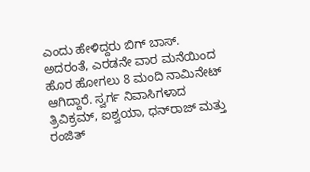ಎಂದು ಹೇಳಿದ್ದರು ಬಿಗ್‌ ಬಾಸ್‌. ಅದರಂತೆ, ಎರಡನೇ ವಾರ ಮನೆಯಿಂದ ಹೊರ ಹೋಗಲು 8 ಮಂದಿ ನಾಮಿನೇಟ್‌ ಆಗಿದ್ದಾರೆ. ಸ್ವರ್ಗ ನಿವಾಸಿಗಳಾದ ತ್ರಿವಿಕ್ರಮ್, ಐಶ್ವಯಾ, ಧನ್‌ರಾಜ್‌ ಮತ್ತು ರಂಜಿತ್‌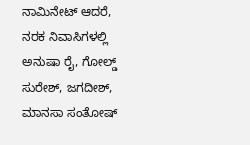ನಾಮಿನೇಟ್‌ ಆದರೆ, ನರಕ ನಿವಾಸಿಗಳಲ್ಲಿ ಅನುಷಾ ರೈ, ಗೋಲ್ಡ್ ಸುರೇಶ್, ಜಗದೀಶ್, ಮಾನಸಾ ಸಂತೋಷ್‌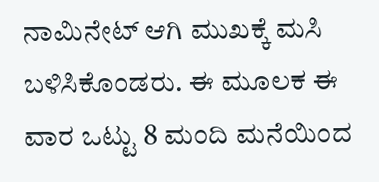ನಾಮಿನೇಟ್‌ ಆಗಿ ಮುಖಕ್ಕೆ ಮಸಿ ಬಳಿಸಿಕೊಂಡರು. ಈ ಮೂಲಕ ಈ ವಾರ ಒಟ್ಟು 8 ಮಂದಿ ಮನೆಯಿಂದ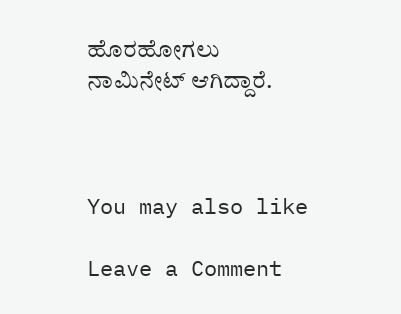ಹೊರಹೋಗಲು ನಾಮಿನೇಟ್‌ ಆಗಿದ್ದಾರೆ.



You may also like

Leave a Comment